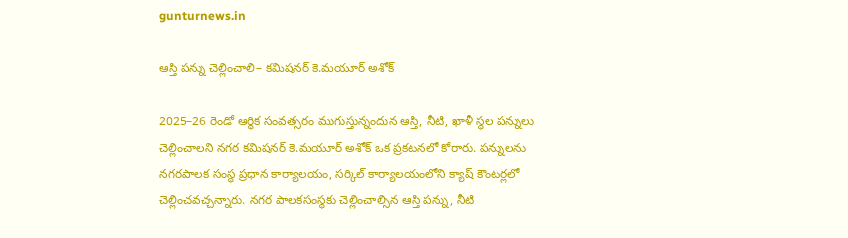gunturnews.in

ఆస్తి పన్ను చెల్లించాలి– కమిషనర్‌ కె.మయూర్‌ అశోక్‌

2025–26 రెండో ఆర్ధిక సంవత్సరం ముగుస్తున్నందున ఆస్తి, నీటి, ఖాళీ స్థల పన్నులు చెల్లించాలని నగర కమిషనర్‌ కె.మయూర్‌ అశోక్‌ ఒక ప్రకటనలో కోరారు. పన్నులను నగరపాలక సంస్థ ప్రధాన కార్యాలయం, సర్కిల్‌ కార్యాలయంలోని క్యాష్‌ కౌంటర్లలో చెల్లించవచ్చన్నారు. నగర పాలకసంస్థకు చెల్లించాల్సిన ఆస్తి పన్ను, నీటి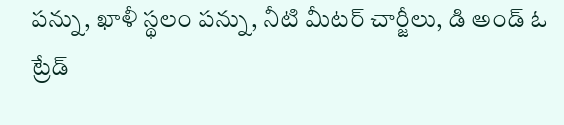పన్ను, ఖాళీ స్థలం పన్ను, నీటి మీటర్‌ చార్జీలు, డి అండ్‌ ఓ ట్రేడ్‌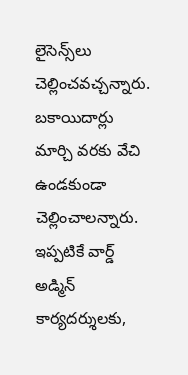లైసెన్స్‌లు చెల్లించవచ్చన్నారు. బకాయిదార్లు మార్చి వరకు వేచి ఉండకుండా చెల్లించాలన్నారు. ఇప్పటికే వార్డ్‌ అడ్మిన్‌ కార్యదర్శులకు,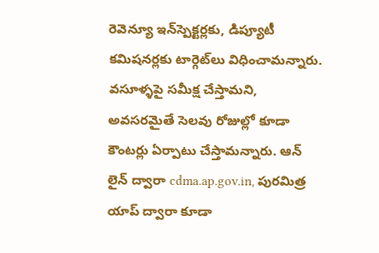రెవెన్యూ ఇన్‌స్పెక్టర్లకు, డిప్యూటీ కమిషనర్లకు టార్గెట్‌లు విధించామన్నారు. వసూళ్ళపై సమీక్ష చేస్తామని, అవసరమైతే సెలవు రోజుల్లో కూడా కౌంటర్లు ఏర్పాటు చేస్తామన్నారు. ఆన్‌ లైన్‌ ద్వారా cdma.ap.gov.in, పురమిత్ర యాప్‌ ద్వారా కూడా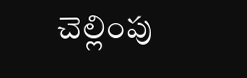చెల్లింపు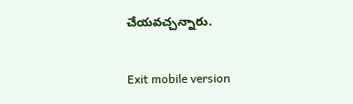చేయవచ్చన్నారు.

Exit mobile version